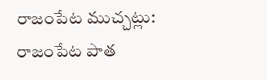రాజంపేట ముచ్చట్లు:
రాజంపేట పాత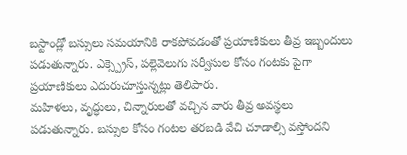బస్టాండ్లో బస్సులు సమయానికి రాకపోవడంతో ప్రయాణికులు తీవ్ర ఇబ్బందులు పడుతున్నారు. ఎక్స్ప్రెస్, పల్లెవెలుగు సర్వీసుల కోసం గంటకు పైగా ప్రయాణికులు ఎదురుచూస్తున్నట్లు తెలిపారు.
మహిళలు, వృద్ధులు, చిన్నారులతో వచ్చిన వారు తీవ్ర అవస్థలు పడుతున్నారు. బస్సుల కోసం గంటల తరబడి వేచి చూడాల్సి వస్తోందని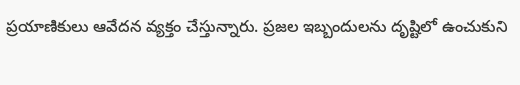ప్రయాణికులు ఆవేదన వ్యక్తం చేస్తున్నారు. ప్రజల ఇబ్బందులను దృష్టిలో ఉంచుకుని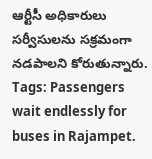ఆర్టీసీ అధికారులు సర్వీసులను సక్రమంగా నడపాలని కోరుతున్నారు.
Tags: Passengers wait endlessly for buses in Rajampet.